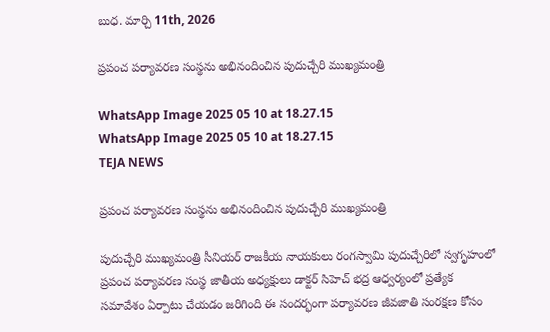బుధ. మార్చి 11th, 2026

ప్రపంచ పర్యావరణ సంస్థను అభినందించిన పుదుచ్చేరి ముఖ్యమంత్రి

WhatsApp Image 2025 05 10 at 18.27.15
WhatsApp Image 2025 05 10 at 18.27.15
TEJA NEWS

ప్రపంచ పర్యావరణ సంస్థను అభినందించిన పుదుచ్చేరి ముఖ్యమంత్రి

పుదుచ్చేరి ముఖ్యమంత్రి సీనియర్ రాజకీయ నాయకులు రంగస్వామి పుదుచ్చేరిలో స్వగృహంలో ప్రపంచ పర్యావరణ సంస్థ జాతీయ అధ్యక్షులు డాక్టర్ సిహెచ్ భద్ర ఆధ్వర్యంలో ప్రత్యేక సమావేశం ఏర్పాటు చేయడం జరిగింది ఈ సందర్భంగా పర్యావరణ జీవజాతి సంరక్షణ కోసం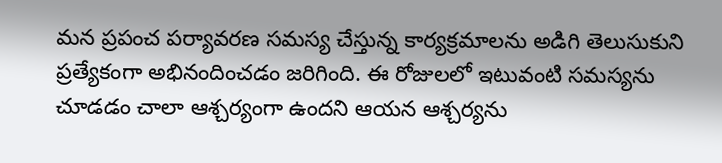మన ప్రపంచ పర్యావరణ సమస్య చేస్తున్న కార్యక్రమాలను అడిగి తెలుసుకుని ప్రత్యేకంగా అభినందించడం జరిగింది. ఈ రోజులలో ఇటువంటి సమస్యను చూడడం చాలా ఆశ్చర్యంగా ఉందని ఆయన ఆశ్చర్యను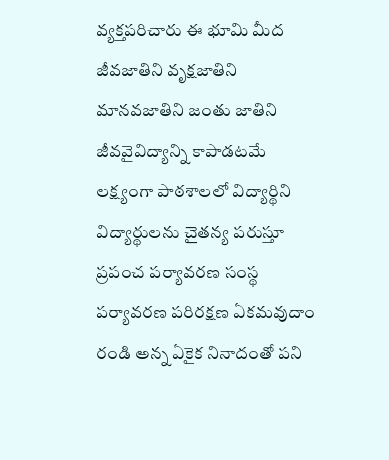వ్యక్తపరిచారు ఈ భూమి మీద జీవజాతిని వృక్షజాతిని మానవజాతిని జంతు జాతిని జీవవైవిద్యాన్ని కాపాడటమే లక్ష్యంగా పాఠశాలలో విద్యార్థిని విద్యార్థులను చైతన్య పరుస్తూ ప్రపంచ పర్యావరణ సంస్థ పర్యావరణ పరిరక్షణ ఏకమవుదాం రండి అన్న ఏకైక నినాదంతో పని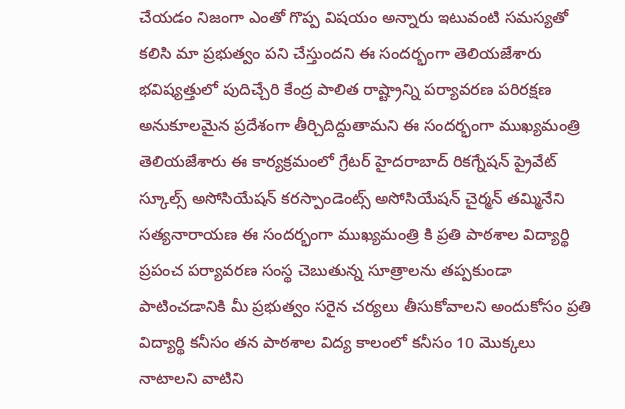చేయడం నిజంగా ఎంతో గొప్ప విషయం అన్నారు ఇటువంటి సమస్యతో కలిసి మా ప్రభుత్వం పని చేస్తుందని ఈ సందర్భంగా తెలియజేశారు భవిష్యత్తులో పుదిచ్చేరి కేంద్ర పాలిత రాష్ట్రాన్ని పర్యావరణ పరిరక్షణ అనుకూలమైన ప్రదేశంగా తీర్చిదిద్దుతామని ఈ సందర్భంగా ముఖ్యమంత్రి తెలియజేశారు ఈ కార్యక్రమంలో గ్రేటర్ హైదరాబాద్ రికగ్నేషన్ ప్రైవేట్ స్కూల్స్ అసోసియేషన్ కరస్పాండెంట్స్ అసోసియేషన్ చైర్మన్ తమ్మినేని సత్యనారాయణ ఈ సందర్భంగా ముఖ్యమంత్రి కి ప్రతి పాఠశాల విద్యార్థి ప్రపంచ పర్యావరణ సంస్థ చెబుతున్న సూత్రాలను తప్పకుండా పాటించడానికి మీ ప్రభుత్వం సరైన చర్యలు తీసుకోవాలని అందుకోసం ప్రతి విద్యార్థి కనీసం తన పాఠశాల విద్య కాలంలో కనీసం 10 మొక్కలు నాటాలని వాటిని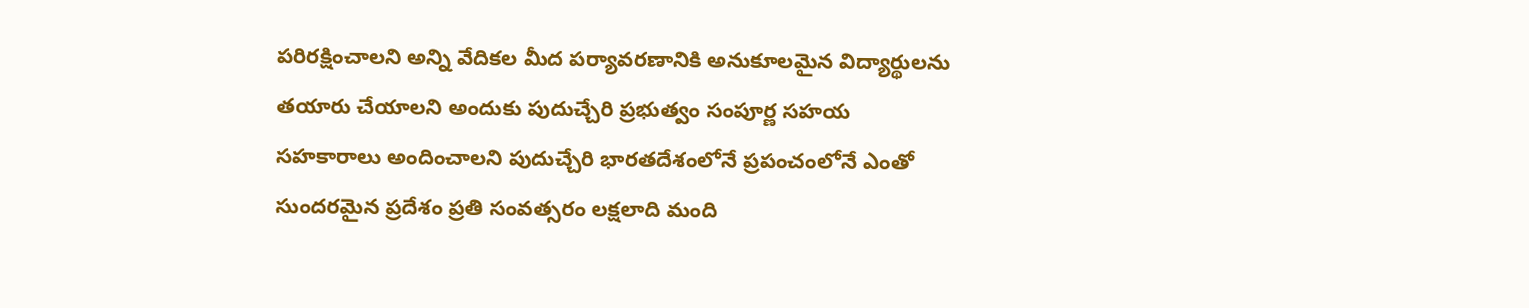పరిరక్షించాలని అన్ని వేదికల మీద పర్యావరణానికి అనుకూలమైన విద్యార్థులను తయారు చేయాలని అందుకు పుదుచ్చేరి ప్రభుత్వం సంపూర్ణ సహయ సహకారాలు అందించాలని పుదుచ్చేరి భారతదేశంలోనే ప్రపంచంలోనే ఎంతో సుందరమైన ప్రదేశం ప్రతి సంవత్సరం లక్షలాది మంది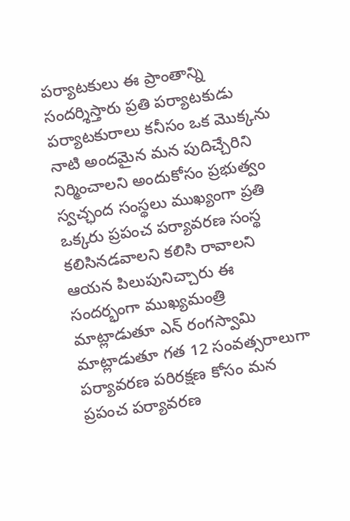పర్యాటకులు ఈ ప్రాంతాన్ని సందర్శిస్తారు ప్రతి పర్యాటకుడు పర్యాటకురాలు కనీసం ఒక మొక్కను నాటి అందమైన మన పుదిచ్చేరిని నిర్మించాలని అందుకోసం ప్రభుత్వం స్వచ్ఛంద సంస్థలు ముఖ్యంగా ప్రతి ఒక్కరు ప్రపంచ పర్యావరణ సంస్థ కలిసినడవాలని కలిసి రావాలని ఆయన పిలుపునిచ్చారు ఈ సందర్భంగా ముఖ్యమంత్రి మాట్లాడుతూ ఎన్ రంగస్వామి మాట్లాడుతూ గత 12 సంవత్సరాలుగా పర్యావరణ పరిరక్షణ కోసం మన ప్రపంచ పర్యావరణ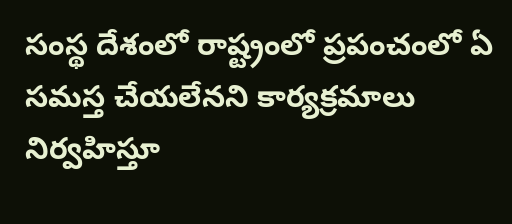సంస్థ దేశంలో రాష్ట్రంలో ప్రపంచంలో ఏ సమస్త చేయలేనని కార్యక్రమాలు నిర్వహిస్తూ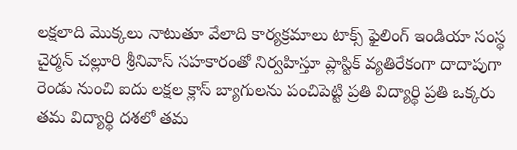లక్షలాది మొక్కలు నాటుతూ వేలాది కార్యక్రమాలు టాక్స్ ఫైలింగ్ ఇండియా సంస్థ చైర్మన్ చల్లూరి శ్రీనివాస్ సహకారంతో నిర్వహిస్తూ ప్లాస్టిక్ వ్యతిరేకంగా దాదాపుగా రెండు నుంచి ఐదు లక్షల క్లాస్ బ్యాగులను పంచిపెట్టి ప్రతి విద్యార్థి ప్రతి ఒక్కరు తమ విద్యార్థి దశలో తమ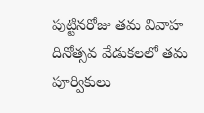పుట్టినరోజు తమ వివాహ దినోత్సవ వేడుకలలో తమ పూర్వికులు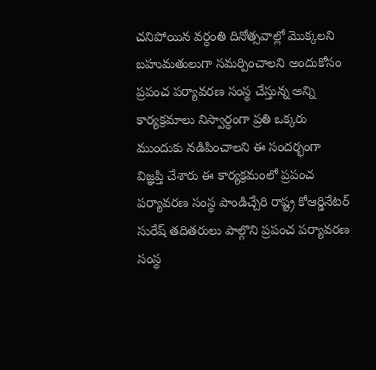చనిపోయిన వర్ధంతి దినోత్సవాల్లో మొక్కలని బహుమతులుగా సమర్పించాలని అందుకోసం ప్రపంచ పర్యావరణ సంస్థ చేస్తున్న అన్ని కార్యక్రమాలు నిస్వార్ధంగా ప్రతి ఒక్కరు ముందుకు నడిపించాలని ఈ సందర్భంగా విజ్ఞప్తి చేశారు ఈ కార్యక్రమంలో ప్రపంచ పర్యావరణ సంస్థ పాండిచ్చేరి రాష్ట్ర కోఆర్డినేటర్ సురేష్ తదితరులు పాల్గొని ప్రపంచ పర్యావరణ సంస్థ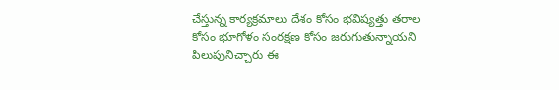చేస్తున్న కార్యక్రమాలు దేశం కోసం భవిష్యత్తు తరాల కోసం భూగోళం సంరక్షణ కోసం జరుగుతున్నాయని పిలుపునిచ్చారు ఈ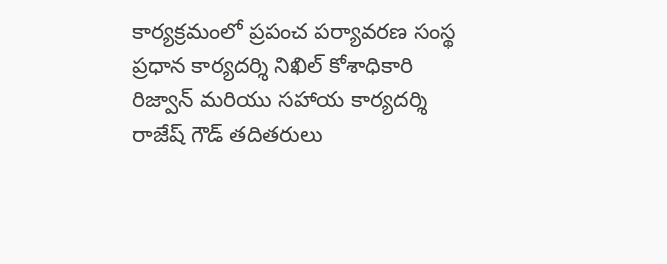కార్యక్రమంలో ప్రపంచ పర్యావరణ సంస్థ ప్రధాన కార్యదర్శి నిఖిల్ కోశాధికారి రిజ్వాన్ మరియు సహాయ కార్యదర్శి రాజేష్ గౌడ్ తదితరులు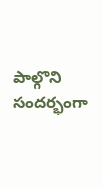పాల్గొని సందర్భంగా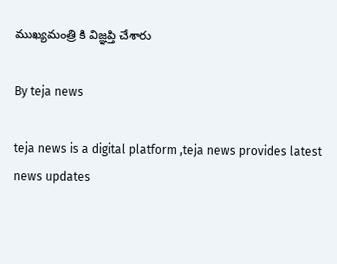ముఖ్యమంత్రి కి విజ్ఞప్తి చేశారు

By teja news

teja news is a digital platform ,teja news provides latest news updates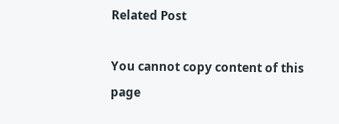Related Post

You cannot copy content of this page